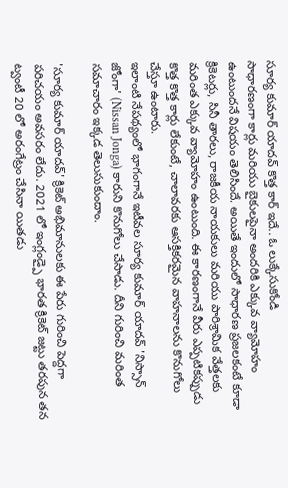సూర్య కుమార్ యాదవ్ కొత్త కార్ ఇదే.. ఓ లుక్కేసుకోండి
సాధారణంగా కార్లు మరియు బైకులపైనా అందరికి ఎక్కువ వ్యామోహం ఉంటుందనే విషయం తెలిసిందే. అయితే ఇందులో సాధారణ ప్రజలకంటే కూడా క్రికెటర్లు, సినీ తారలు, రాజకీయ నాయకులు మరియు పారిశ్రామిక వేత్తలకు మరింత ఎక్కువ వ్యామోహం ఉంటుంది. ఈ కారణంగానే వీరు ఎప్పటికప్పుడు కొత్త కొత్త కార్లు లేకుంటే, చాలావరకు ఆసక్తికరమైన వాహనాలను కొనుగోలు చేస్తూ ఉంటారు.
ఇలాంటి నేపథ్యంలో భాగంగానే ఇటీవల సూర్య కుమార్ యాదవ్ 'నిస్సాన్ జోంగా' (Nissan Jonga) కారుని కొనుగోలు చేసాడు. దీని గురించి మరింత సమాచారం ఇక్కడ తెలుసుకుందాం.

'సూర్య కుమార్ యాదవ్' క్రికెట్ అభిమానులకు ఈ పేరు గురించి పెద్దగా పరిచయం అవసరం లేదు. 2021 లో ఇంగ్లండ్పై భారత క్రికెట్ జట్టు తరపున తన ట్వంటీ 20 లో అరంగేట్రం చేసినా యితడు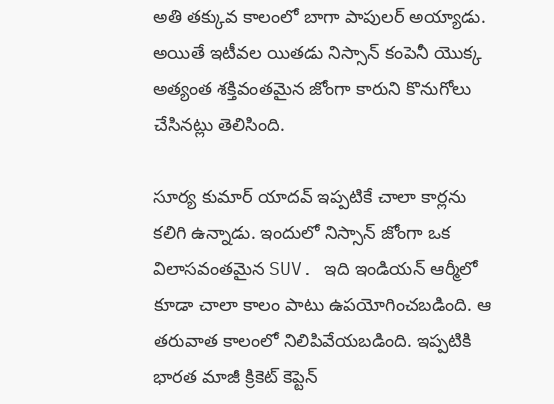అతి తక్కువ కాలంలో బాగా పాపులర్ అయ్యాడు. అయితే ఇటీవల యితడు నిస్సాన్ కంపెనీ యొక్క అత్యంత శక్తివంతమైన జోంగా కారుని కొనుగోలు చేసినట్లు తెలిసింది.

సూర్య కుమార్ యాదవ్ ఇప్పటికే చాలా కార్లను కలిగి ఉన్నాడు. ఇందులో నిస్సాన్ జోంగా ఒక విలాసవంతమైన SUV. ఇది ఇండియన్ ఆర్మీలో కూడా చాలా కాలం పాటు ఉపయోగించబడింది. ఆ తరువాత కాలంలో నిలిపివేయబడింది. ఇప్పటికి భారత మాజీ క్రికెట్ కెప్టెన్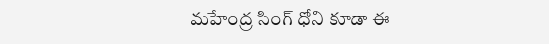మహేంద్ర సింగ్ ధోని కూడా ఈ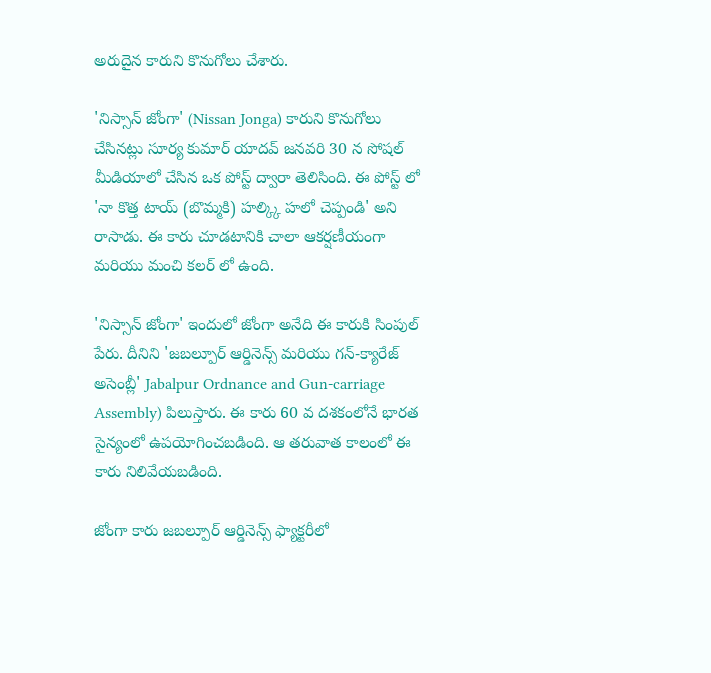అరుదైన కారుని కొనుగోలు చేశారు.

'నిస్సాన్ జోంగా' (Nissan Jonga) కారుని కొనుగోలు చేసినట్లు సూర్య కుమార్ యాదవ్ జనవరి 30 న సోషల్ మీడియాలో చేసిన ఒక పోస్ట్ ద్వారా తెలిసింది. ఈ పోస్ట్ లో 'నా కొత్త టాయ్ (బొమ్మకి) హల్క్కి హలో చెప్పండి' అని రాసాడు. ఈ కారు చూడటానికి చాలా ఆకర్షణీయంగా మరియు మంచి కలర్ లో ఉంది.

'నిస్సాన్ జోంగా' ఇందులో జోంగా అనేది ఈ కారుకి సింపుల్ పేరు. దీనిని 'జబల్పూర్ ఆర్డినెన్స్ మరియు గన్-క్యారేజ్ అసెంబ్లీ' Jabalpur Ordnance and Gun-carriage Assembly) పిలుస్తారు. ఈ కారు 60 వ దశకంలోనే భారత సైన్యంలో ఉపయోగించబడింది. ఆ తరువాత కాలంలో ఈ కారు నిలివేయబడింది.

జోంగా కారు జబల్పూర్ ఆర్డినెన్స్ ఫ్యాక్టరీలో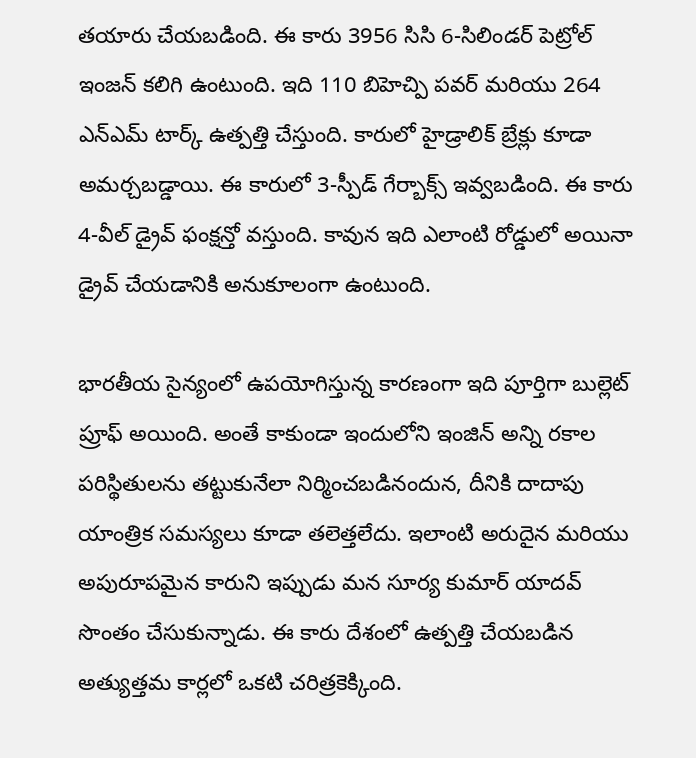తయారు చేయబడింది. ఈ కారు 3956 సిసి 6-సిలిండర్ పెట్రోల్ ఇంజన్ కలిగి ఉంటుంది. ఇది 110 బిహెచ్పి పవర్ మరియు 264 ఎన్ఎమ్ టార్క్ ఉత్పత్తి చేస్తుంది. కారులో హైడ్రాలిక్ బ్రేక్లు కూడా అమర్చబడ్డాయి. ఈ కారులో 3-స్పీడ్ గేర్బాక్స్ ఇవ్వబడింది. ఈ కారు 4-వీల్ డ్రైవ్ ఫంక్షన్తో వస్తుంది. కావున ఇది ఎలాంటి రోడ్డులో అయినా డ్రైవ్ చేయడానికి అనుకూలంగా ఉంటుంది.

భారతీయ సైన్యంలో ఉపయోగిస్తున్న కారణంగా ఇది పూర్తిగా బుల్లెట్ ప్రూఫ్ అయింది. అంతే కాకుండా ఇందులోని ఇంజిన్ అన్ని రకాల పరిస్థితులను తట్టుకునేలా నిర్మించబడినందున, దీనికి దాదాపు యాంత్రిక సమస్యలు కూడా తలెత్తలేదు. ఇలాంటి అరుదైన మరియు అపురూపమైన కారుని ఇప్పుడు మన సూర్య కుమార్ యాదవ్ సొంతం చేసుకున్నాడు. ఈ కారు దేశంలో ఉత్పత్తి చేయబడిన అత్యుత్తమ కార్లలో ఒకటి చరిత్రకెక్కింది.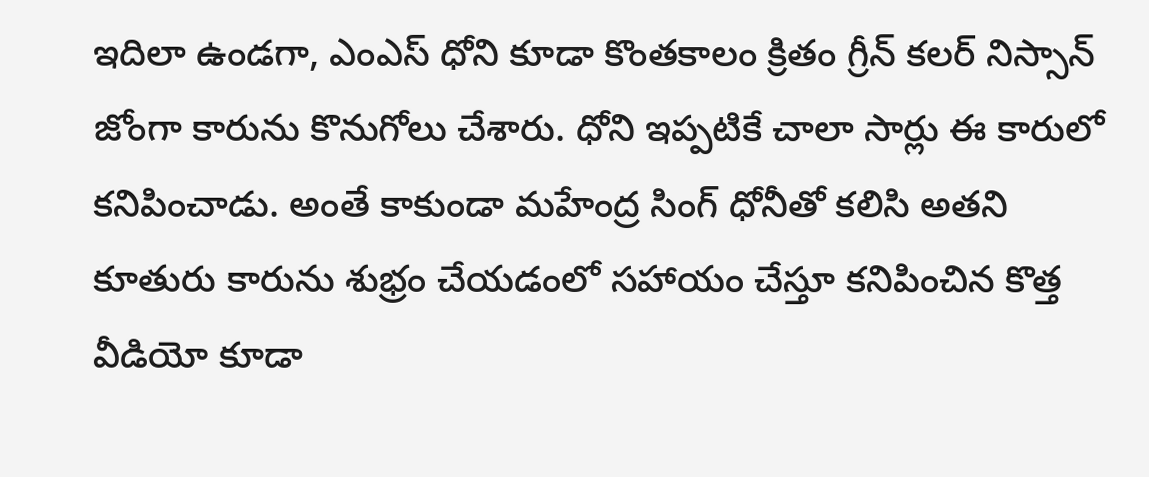ఇదిలా ఉండగా, ఎంఎస్ ధోని కూడా కొంతకాలం క్రితం గ్రీన్ కలర్ నిస్సాన్ జోంగా కారును కొనుగోలు చేశారు. ధోని ఇప్పటికే చాలా సార్లు ఈ కారులో కనిపించాడు. అంతే కాకుండా మహేంద్ర సింగ్ ధోనీతో కలిసి అతని కూతురు కారును శుభ్రం చేయడంలో సహాయం చేస్తూ కనిపించిన కొత్త వీడియో కూడా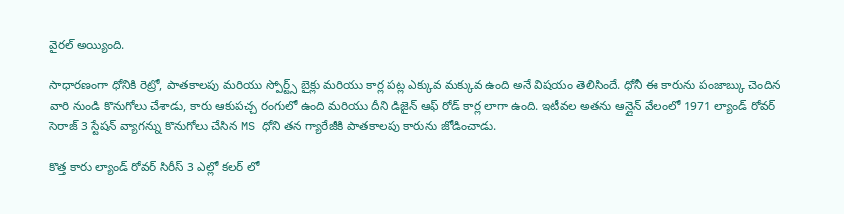వైరల్ అయ్యింది.

సాధారణంగా ధోనికి రెట్రో, పాతకాలపు మరియు స్పోర్ట్స్ బైక్లు మరియు కార్ల పట్ల ఎక్కువ మక్కువ ఉంది అనే విషయం తెలిసిందే. ధోనీ ఈ కారును పంజాబ్కు చెందిన వారి నుండి కొనుగోలు చేశాడు, కారు ఆకుపచ్చ రంగులో ఉంది మరియు దీని డిజైన్ ఆఫ్ రోడ్ కార్ల లాగా ఉంది. ఇటీవల అతను ఆన్లైన్ వేలంలో 1971 ల్యాండ్ రోవర్ సెరాజ్ 3 స్టేషన్ వ్యాగన్ను కొనుగోలు చేసిన MS ధోని తన గ్యారేజీకి పాతకాలపు కారును జోడించాడు.

కొత్త కారు ల్యాండ్ రోవర్ సిరీస్ 3 ఎల్లో కలర్ లో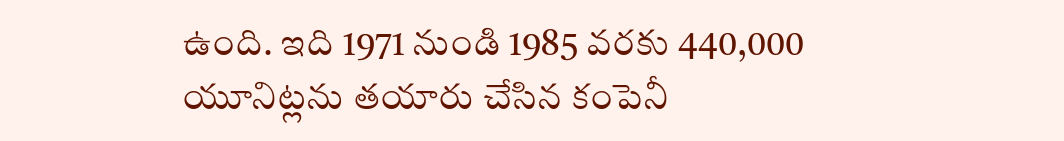ఉంది. ఇది 1971 నుండి 1985 వరకు 440,000 యూనిట్లను తయారు చేసిన కంపెనీ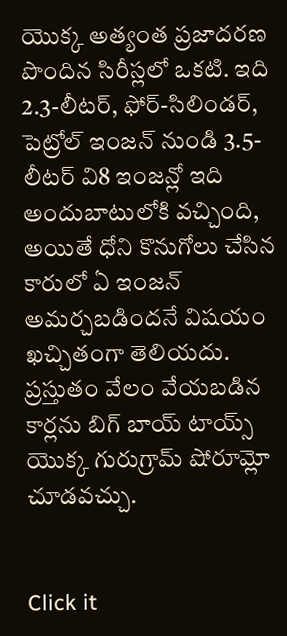యొక్క అత్యంత ప్రజాదరణ పొందిన సిరీస్లలో ఒకటి. ఇది 2.3-లీటర్, ఫోర్-సిలిండర్, పెట్రోల్ ఇంజన్ నుండి 3.5-లీటర్ వి8 ఇంజన్లో ఇది అందుబాటులోకి వచ్చింది, అయితే ధోని కొనుగోలు చేసిన కారులో ఏ ఇంజన్ అమర్చబడిందనే విషయం ఖచ్చితంగా తెలియదు. ప్రస్తుతం వేలం వేయబడిన కార్లను బిగ్ బాయ్ టాయ్స్ యొక్క గురుగ్రామ్ షోరూమ్లో చూడవచ్చు.


Click it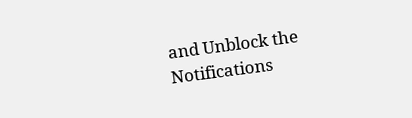and Unblock the Notifications